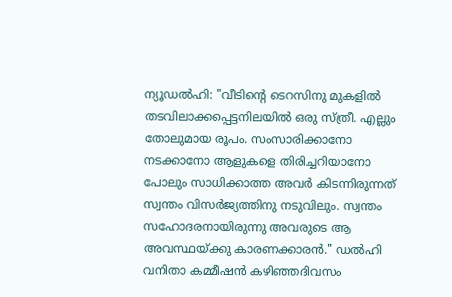ന്യൂഡൽഹി: "വീടിന്റെ ടെറസിനു മുകളിൽ തടവിലാക്കപ്പെട്ടനിലയിൽ ഒരു സ്ത്രീ. എല്ലും തോലുമായ രൂപം. സംസാരിക്കാനോ നടക്കാനോ ആളുകളെ തിരിച്ചറിയാനോ പോലും സാധിക്കാത്ത അവർ കിടന്നിരുന്നത് സ്വന്തം വിസർജ്യത്തിനു നടുവിലും. സ്വന്തം സഹോദരനായിരുന്നു അവരുടെ ആ അവസ്ഥയ്ക്കു കാരണക്കാരൻ." ഡൽഹി വനിതാ കമ്മീഷൻ കഴിഞ്ഞദിവസം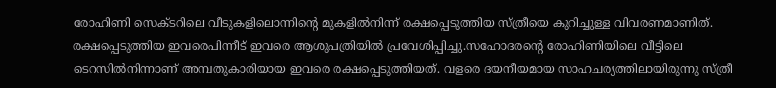രോഹിണി സെക്ടറിലെ വീടുകളിലൊന്നിന്റെ മുകളിൽനിന്ന് രക്ഷപ്പെടുത്തിയ സ്ത്രീയെ കുറിച്ചുള്ള വിവരണമാണിത്. രക്ഷപ്പെടുത്തിയ ഇവരെപിന്നീട് ഇവരെ ആശുപത്രിയിൽ പ്രവേശിപ്പിച്ചു.സഹോദരന്റെ രോഹിണിയിലെ വീട്ടിലെ ടെറസിൽനിന്നാണ് അമ്പതുകാരിയായ ഇവരെ രക്ഷപ്പെടുത്തിയത്. വളരെ ദയനീയമായ സാഹചര്യത്തിലായിരുന്നു സ്ത്രീ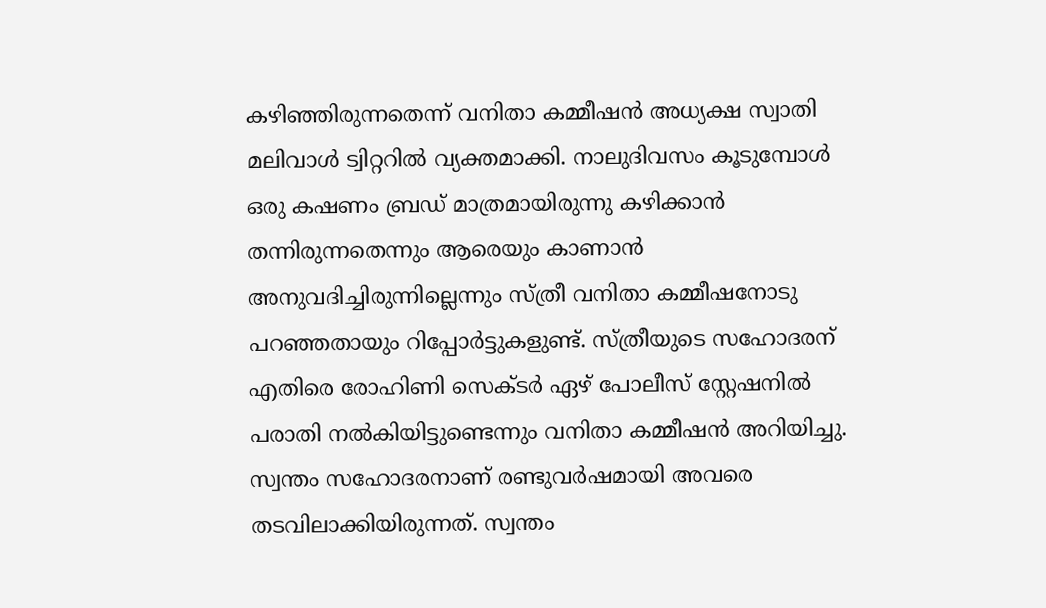കഴിഞ്ഞിരുന്നതെന്ന് വനിതാ കമ്മീഷൻ അധ്യക്ഷ സ്വാതി മലിവാൾ ട്വിറ്ററിൽ വ്യക്തമാക്കി. നാലുദിവസം കൂടുമ്പോൾ ഒരു കഷണം ബ്രഡ് മാത്രമായിരുന്നു കഴിക്കാൻ തന്നിരുന്നതെന്നും ആരെയും കാണാൻ അനുവദിച്ചിരുന്നില്ലെന്നും സ്ത്രീ വനിതാ കമ്മീഷനോടു പറഞ്ഞതായും റിപ്പോർട്ടുകളുണ്ട്. സ്ത്രീയുടെ സഹോദരന് എതിരെ രോഹിണി സെക്ടർ ഏഴ് പോലീസ് സ്റ്റേഷനിൽ പരാതി നൽകിയിട്ടുണ്ടെന്നും വനിതാ കമ്മീഷൻ അറിയിച്ചു. സ്വന്തം സഹോദരനാണ് രണ്ടുവർഷമായി അവരെ തടവിലാക്കിയിരുന്നത്. സ്വന്തം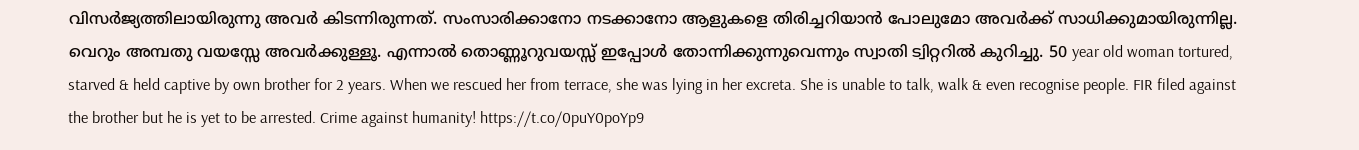വിസർജ്യത്തിലായിരുന്നു അവർ കിടന്നിരുന്നത്. സംസാരിക്കാനോ നടക്കാനോ ആളുകളെ തിരിച്ചറിയാൻ പോലുമോ അവർക്ക് സാധിക്കുമായിരുന്നില്ല. വെറും അമ്പതു വയസ്സേ അവർക്കുള്ളൂ. എന്നാൽ തൊണ്ണൂറുവയസ്സ് ഇപ്പോൾ തോന്നിക്കുന്നുവെന്നും സ്വാതി ട്വിറ്ററിൽ കുറിച്ചു. 50 year old woman tortured, starved & held captive by own brother for 2 years. When we rescued her from terrace, she was lying in her excreta. She is unable to talk, walk & even recognise people. FIR filed against the brother but he is yet to be arrested. Crime against humanity! https://t.co/0puY0poYp9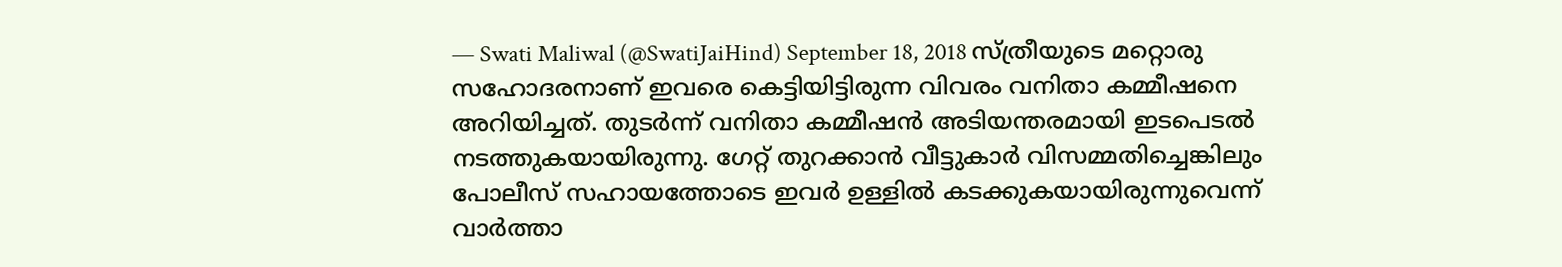— Swati Maliwal (@SwatiJaiHind) September 18, 2018 സ്ത്രീയുടെ മറ്റൊരു സഹോദരനാണ് ഇവരെ കെട്ടിയിട്ടിരുന്ന വിവരം വനിതാ കമ്മീഷനെ അറിയിച്ചത്. തുടർന്ന് വനിതാ കമ്മീഷൻ അടിയന്തരമായി ഇടപെടൽ നടത്തുകയായിരുന്നു. ഗേറ്റ് തുറക്കാൻ വീട്ടുകാർ വിസമ്മതിച്ചെങ്കിലും പോലീസ് സഹായത്തോടെ ഇവർ ഉള്ളിൽ കടക്കുകയായിരുന്നുവെന്ന് വാർത്താ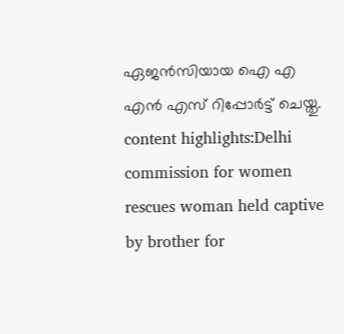ഏജൻസിയായ ഐ എ എൻ എസ് റിപ്പോർട്ട് ചെയ്തു. content highlights:Delhi commission for women rescues woman held captive by brother for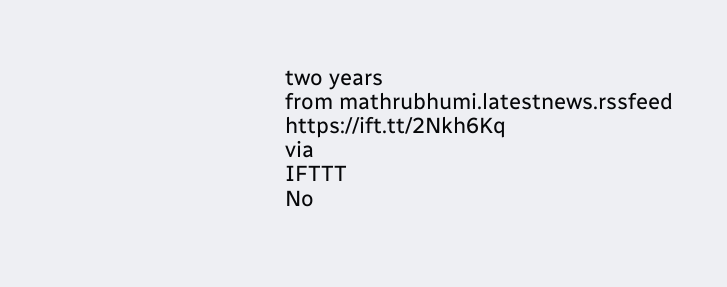two years
from mathrubhumi.latestnews.rssfeed https://ift.tt/2Nkh6Kq
via
IFTTT
No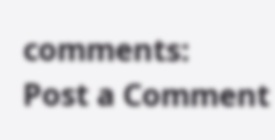comments:
Post a Comment